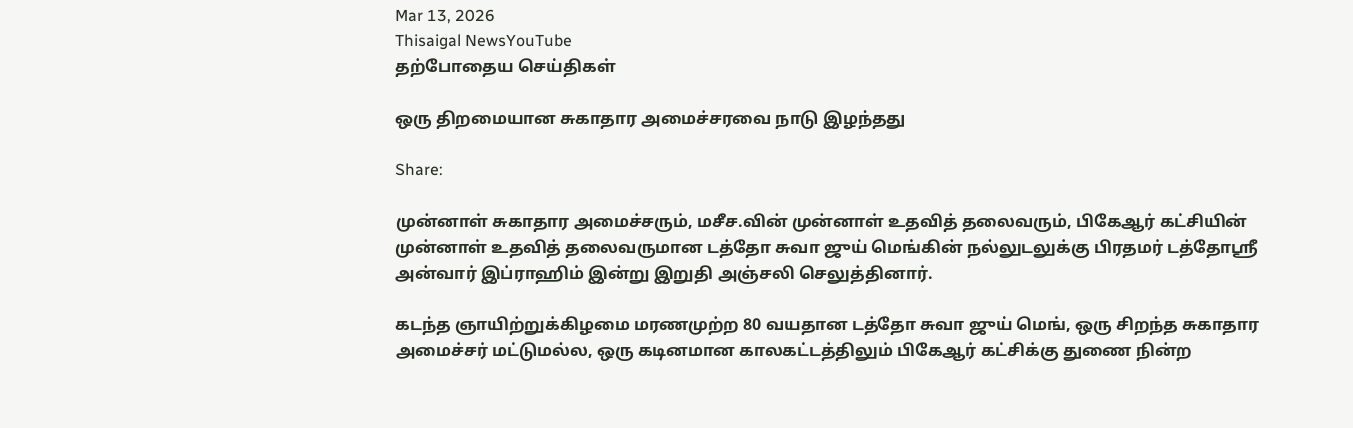Mar 13, 2026
Thisaigal NewsYouTube
தற்போதைய செய்திகள்

ஒரு திறமையான சுகாதார அமைச்சரவை நாடு இழந்தது

Share:

முன்னாள் சுகாதார அமைச்சரும், மசீச.வின் முன்னாள் உதவித் தலைவரும், பிகேஆர் கட்சியின் முன்னாள் உதவித் தலைவருமான டத்தோ சுவா ஜுய் மெங்கின் நல்லுடலுக்கு பிரதமர் டத்தோஸ்ரீ அன்வார் இப்ராஹிம் இன்று இறுதி அஞ்சலி செலுத்தினார்.

கடந்த ஞாயிற்றுக்கிழமை மரணமுற்ற 80 வயதான டத்தோ சுவா ஜுய் மெங், ஒரு சிறந்த சுகாதார அமைச்சர் மட்டுமல்ல, ஒரு கடினமான காலகட்டத்திலும் பிகேஆர் கட்சிக்கு துணை நின்ற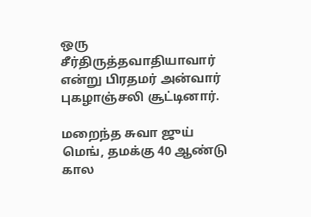ஒரு சீர்திருத்தவாதியாவார் என்று பிரதமர் அன்வார் புகழாஞ்சலி சூட்டினார்.

மறைந்த சுவா ஜுய் மெங், தமக்கு 40 ஆண்டு கால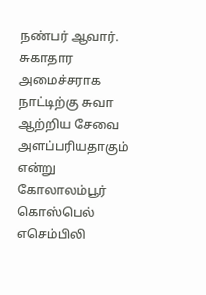நண்பர் ஆவார். சுகாதார அமைச்சராக நாட்டிற்கு சுவா ஆற்றிய சேவை அளப்பரியதாகும் என்று கோலாலம்பூர் கொஸ்பெல் எசெம்பிலி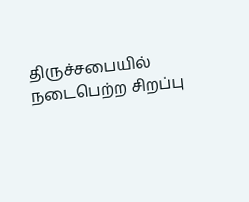திருச்சபையில் நடைபெற்ற சிறப்பு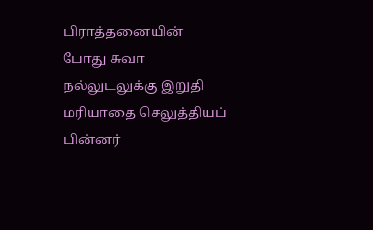பிராத்தனையின் போது சுவா நல்லுடலுக்கு இறுதி மரியாதை செலுத்தியப் பின்னர்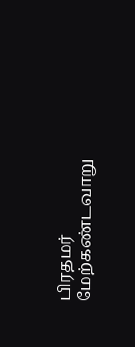பிரதமர் மேற்கண்டவாறு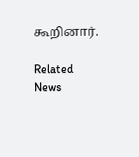கூறினார்.

Related News